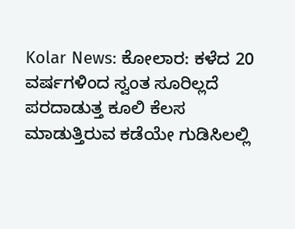Kolar News: ಕೋಲಾರ: ಕಳೆದ 20 ವರ್ಷಗಳಿಂದ ಸ್ವಂತ ಸೂರಿಲ್ಲದೆ ಪರದಾಡುತ್ತ ಕೂಲಿ ಕೆಲಸ ಮಾಡುತ್ತಿರುವ ಕಡೆಯೇ ಗುಡಿಸಿಲಲ್ಲಿ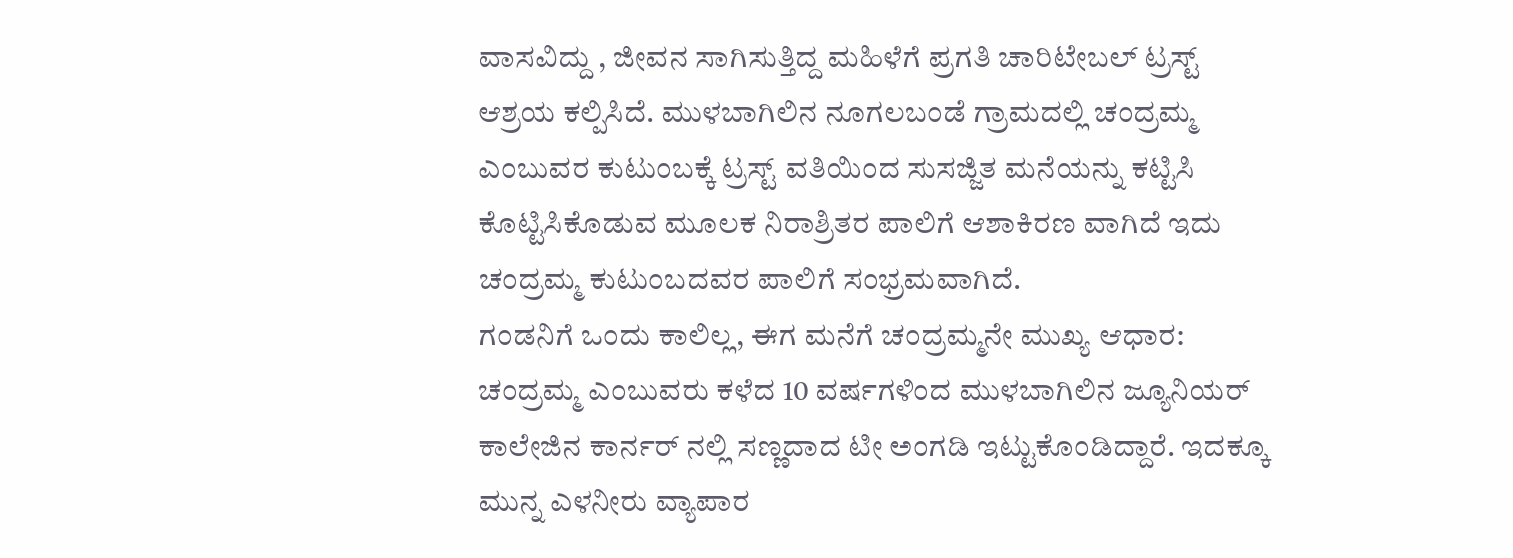ವಾಸವಿದ್ದು , ಜೀವನ ಸಾಗಿಸುತ್ತಿದ್ದ ಮಹಿಳೆಗೆ ಪ್ರಗತಿ ಚಾರಿಟೇಬಲ್ ಟ್ರಸ್ಟ್ ಆಶ್ರಯ ಕಲ್ಪಿಸಿದೆ. ಮುಳಬಾಗಿಲಿನ ನೂಗಲಬಂಡೆ ಗ್ರಾಮದಲ್ಲಿ ಚಂದ್ರಮ್ಮ ಎಂಬುವರ ಕುಟುಂಬಕ್ಕೆ ಟ್ರಸ್ಟ್ ವತಿಯಿಂದ ಸುಸಜ್ಜಿತ ಮನೆಯನ್ನು ಕಟ್ಟಿಸಿ ಕೊಟ್ಟಿಸಿಕೊಡುವ ಮೂಲಕ ನಿರಾಶ್ರಿತರ ಪಾಲಿಗೆ ಆಶಾಕಿರಣ ವಾಗಿದೆ ಇದು ಚಂದ್ರಮ್ಮ ಕುಟುಂಬದವರ ಪಾಲಿಗೆ ಸಂಭ್ರಮವಾಗಿದೆ.
ಗಂಡನಿಗೆ ಒಂದು ಕಾಲಿಲ್ಲ, ಈಗ ಮನೆಗೆ ಚಂದ್ರಮ್ಮನೇ ಮುಖ್ಯ ಆಧಾರ:
ಚಂದ್ರಮ್ಮ ಎಂಬುವರು ಕಳೆದ 10 ವರ್ಷಗಳಿಂದ ಮುಳಬಾಗಿಲಿನ ಜ್ಯೂನಿಯರ್ ಕಾಲೇಜಿನ ಕಾರ್ನರ್ ನಲ್ಲಿ ಸಣ್ಣದಾದ ಟೀ ಅಂಗಡಿ ಇಟ್ಟುಕೊಂಡಿದ್ದಾರೆ. ಇದಕ್ಕೂ ಮುನ್ನ ಎಳನೀರು ವ್ಯಾಪಾರ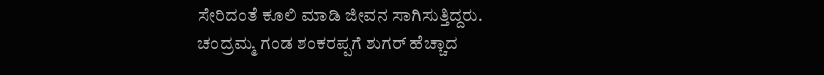ಸೇರಿದಂತೆ ಕೂಲಿ ಮಾಡಿ ಜೀವನ ಸಾಗಿಸುತ್ತಿದ್ದರು. ಚಂದ್ರಮ್ಮ ಗಂಡ ಶಂಕರಪ್ಪಗೆ ಶುಗರ್ ಹೆಚ್ಚಾದ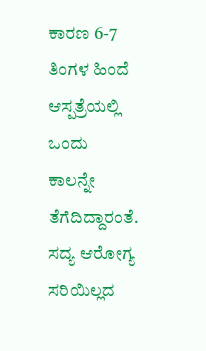ಕಾರಣ 6-7 ತಿಂಗಳ ಹಿಂದೆ ಆಸ್ಪತ್ರೆಯಲ್ಲಿ ಒಂದು ಕಾಲನ್ನೇ ತೆಗೆದಿದ್ದಾರಂತೆ. ಸದ್ಯ ಆರೋಗ್ಯ ಸರಿಯಿಲ್ಲದ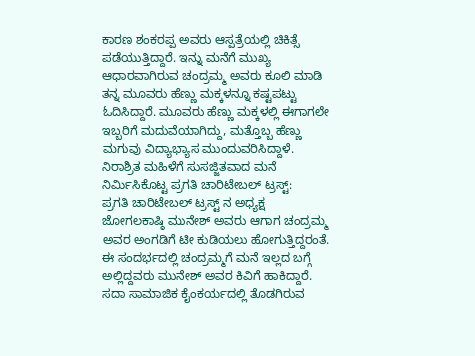ಕಾರಣ ಶಂಕರಪ್ಪ ಅವರು ಆಸ್ಪತ್ರೆಯಲ್ಲಿ ಚಿಕಿತ್ಸೆ ಪಡೆಯುತ್ತಿದ್ದಾರೆ. ಇನ್ನು ಮನೆಗೆ ಮುಖ್ಯ ಆಧಾರವಾಗಿರುವ ಚಂದ್ರಮ್ಮ ಅವರು ಕೂಲಿ ಮಾಡಿ ತನ್ನ ಮೂವರು ಹೆಣ್ಣು ಮಕ್ಕಳನ್ನೂ ಕಷ್ಟಪಟ್ಟು ಓದಿಸಿದ್ದಾರೆ. ಮೂವರು ಹೆಣ್ಣು ಮಕ್ಕಳಲ್ಲಿ ಈಗಾಗಲೇ ಇಬ್ಬರಿಗೆ ಮದುವೆಯಾಗಿದ್ದು, ಮತ್ತೊಬ್ಬ ಹೆಣ್ಣು ಮಗುವು ವಿದ್ಯಾಭ್ಯಾಸ ಮುಂದುವರಿಸಿದ್ದಾಳೆ.
ನಿರಾಶ್ರಿತ ಮಹಿಳೆಗೆ ಸುಸಜ್ಜಿತವಾದ ಮನೆ ನಿರ್ಮಿಸಿಕೊಟ್ಟ ಪ್ರಗತಿ ಚಾರಿಟೇಬಲ್ ಟ್ರಸ್ಟ್:
ಪ್ರಗತಿ ಚಾರಿಟೇಬಲ್ ಟ್ರಸ್ಟ್ ನ ಅಧ್ಯಕ್ಷ ಜೋಗಲಕಾಷ್ಠಿ ಮುನೇಶ್ ಅವರು ಆಗಾಗ ಚಂದ್ರಮ್ಮ ಅವರ ಅಂಗಡಿಗೆ ಟೀ ಕುಡಿಯಲು ಹೋಗುತ್ತಿದ್ದರಂತೆ. ಈ ಸಂದರ್ಭದಲ್ಲಿ ಚಂದ್ರಮ್ಮಗೆ ಮನೆ ಇಲ್ಲದ ಬಗ್ಗೆ ಅಲ್ಲಿದ್ದವರು ಮುನೇಶ್ ಅವರ ಕಿವಿಗೆ ಹಾಕಿದ್ದಾರೆ. ಸದಾ ಸಾಮಾಜಿಕ ಕೈಂಕರ್ಯದಲ್ಲಿ ತೊಡಗಿರುವ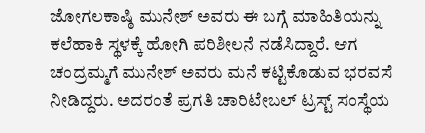ಜೋಗಲಕಾಷ್ಠಿ ಮುನೇಶ್ ಅವರು ಈ ಬಗ್ಗೆ ಮಾಹಿತಿಯನ್ನು ಕಲೆಹಾಕಿ ಸ್ಥಳಕ್ಕೆ ಹೋಗಿ ಪರಿಶೀಲನೆ ನಡೆಸಿದ್ದಾರೆ. ಆಗ ಚಂದ್ರಮ್ಮಗೆ ಮುನೇಶ್ ಅವರು ಮನೆ ಕಟ್ಟಿಕೊಡುವ ಭರವಸೆ ನೀಡಿದ್ದರು. ಅದರಂತೆ ಪ್ರಗತಿ ಚಾರಿಟೇಬಲ್ ಟ್ರಸ್ಟ್ ಸಂಸ್ಥೆಯ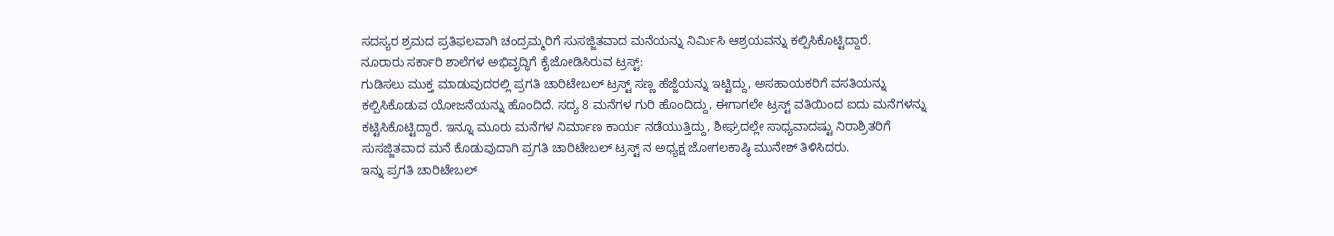ಸದಸ್ಯರ ಶ್ರಮದ ಪ್ರತಿಫಲವಾಗಿ ಚಂದ್ರಮ್ಮರಿಗೆ ಸುಸಜ್ಜಿತವಾದ ಮನೆಯನ್ನು ನಿರ್ಮಿಸಿ ಆಶ್ರಯವನ್ನು ಕಲ್ಪಿಸಿಕೊಟ್ಟಿದ್ದಾರೆ.
ನೂರಾರು ಸರ್ಕಾರಿ ಶಾಲೆಗಳ ಅಭಿವೃದ್ಧಿಗೆ ಕೈಜೋಡಿಸಿರುವ ಟ್ರಸ್ಟ್:
ಗುಡಿಸಲು ಮುಕ್ತ ಮಾಡುವುದರಲ್ಲಿ ಪ್ರಗತಿ ಚಾರಿಟೇಬಲ್ ಟ್ರಸ್ಟ್ ಸಣ್ಣ ಹೆಜ್ಜೆಯನ್ನು ಇಟ್ಟಿದ್ದು, ಅಸಹಾಯಕರಿಗೆ ವಸತಿಯನ್ನು ಕಲ್ಪಿಸಿಕೊಡುವ ಯೋಜನೆಯನ್ನು ಹೊಂದಿದೆ. ಸದ್ಯ 8 ಮನೆಗಳ ಗುರಿ ಹೊಂದಿದ್ದು, ಈಗಾಗಲೇ ಟ್ರಸ್ಟ್ ವತಿಯಿಂದ ಐದು ಮನೆಗಳನ್ನು ಕಟ್ಟಿಸಿಕೊಟ್ಟಿದ್ದಾರೆ. ಇನ್ನೂ ಮೂರು ಮನೆಗಳ ನಿರ್ಮಾಣ ಕಾರ್ಯ ನಡೆಯುತ್ತಿದ್ದು, ಶೀಘ್ರದಲ್ಲೇ ಸಾಧ್ಯವಾದಷ್ಟು ನಿರಾಶ್ರಿತರಿಗೆ ಸುಸಜ್ಜಿತವಾದ ಮನೆ ಕೊಡುವುದಾಗಿ ಪ್ರಗತಿ ಚಾರಿಟೇಬಲ್ ಟ್ರಸ್ಟ್ ನ ಅಧ್ಯಕ್ಷ ಜೋಗಲಕಾಷ್ಠಿ ಮುನೇಶ್ ತಿಳಿಸಿದರು.
ಇನ್ನು ಪ್ರಗತಿ ಚಾರಿಟೇಬಲ್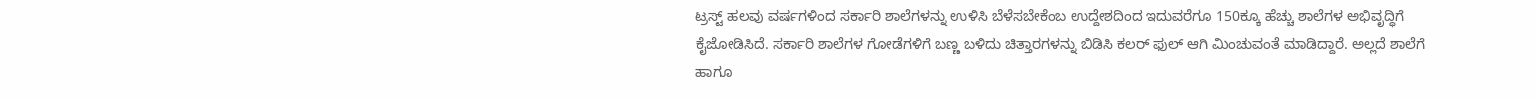ಟ್ರಸ್ಟ್ ಹಲವು ವರ್ಷಗಳಿಂದ ಸರ್ಕಾರಿ ಶಾಲೆಗಳನ್ನು ಉಳಿಸಿ ಬೆಳೆಸಬೇಕೆಂಬ ಉದ್ದೇಶದಿಂದ ಇದುವರೆಗೂ 150ಕ್ಕೂ ಹೆಚ್ಚು ಶಾಲೆಗಳ ಅಭಿವೃದ್ಧಿಗೆ ಕೈಜೋಡಿಸಿದೆ. ಸರ್ಕಾರಿ ಶಾಲೆಗಳ ಗೋಡೆಗಳಿಗೆ ಬಣ್ಣ ಬಳಿದು ಚಿತ್ತಾರಗಳನ್ನು ಬಿಡಿಸಿ ಕಲರ್ ಫುಲ್ ಆಗಿ ಮಿಂಚುವಂತೆ ಮಾಡಿದ್ದಾರೆ. ಅಲ್ಲದೆ ಶಾಲೆಗೆ ಹಾಗೂ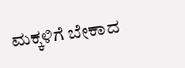ಮಕ್ಕಳಿಗೆ ಬೇಕಾದ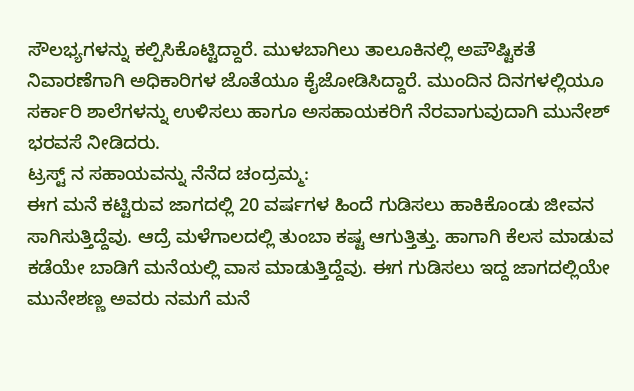ಸೌಲಭ್ಯಗಳನ್ನು ಕಲ್ಪಿಸಿಕೊಟ್ಟಿದ್ದಾರೆ. ಮುಳಬಾಗಿಲು ತಾಲೂಕಿನಲ್ಲಿ ಅಪೌಷ್ಟಿಕತೆ ನಿವಾರಣೆಗಾಗಿ ಅಧಿಕಾರಿಗಳ ಜೊತೆಯೂ ಕೈಜೋಡಿಸಿದ್ದಾರೆ. ಮುಂದಿನ ದಿನಗಳಲ್ಲಿಯೂ ಸರ್ಕಾರಿ ಶಾಲೆಗಳನ್ನು ಉಳಿಸಲು ಹಾಗೂ ಅಸಹಾಯಕರಿಗೆ ನೆರವಾಗುವುದಾಗಿ ಮುನೇಶ್ ಭರವಸೆ ನೀಡಿದರು.
ಟ್ರಸ್ಟ್ ನ ಸಹಾಯವನ್ನು ನೆನೆದ ಚಂದ್ರಮ್ಮ:
ಈಗ ಮನೆ ಕಟ್ಟಿರುವ ಜಾಗದಲ್ಲಿ 20 ವರ್ಷಗಳ ಹಿಂದೆ ಗುಡಿಸಲು ಹಾಕಿಕೊಂಡು ಜೀವನ ಸಾಗಿಸುತ್ತಿದ್ದೆವು. ಆದ್ರೆ ಮಳೆಗಾಲದಲ್ಲಿ ತುಂಬಾ ಕಷ್ಟ ಆಗುತ್ತಿತ್ತು. ಹಾಗಾಗಿ ಕೆಲಸ ಮಾಡುವ ಕಡೆಯೇ ಬಾಡಿಗೆ ಮನೆಯಲ್ಲಿ ವಾಸ ಮಾಡುತ್ತಿದ್ದೆವು. ಈಗ ಗುಡಿಸಲು ಇದ್ದ ಜಾಗದಲ್ಲಿಯೇ ಮುನೇಶಣ್ಣ ಅವರು ನಮಗೆ ಮನೆ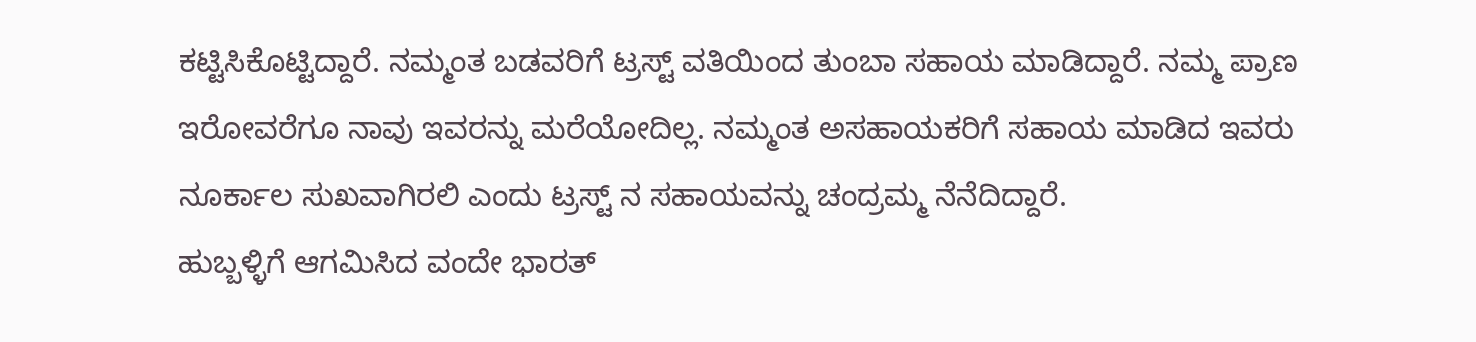ಕಟ್ಟಿಸಿಕೊಟ್ಟಿದ್ದಾರೆ. ನಮ್ಮಂತ ಬಡವರಿಗೆ ಟ್ರಸ್ಟ್ ವತಿಯಿಂದ ತುಂಬಾ ಸಹಾಯ ಮಾಡಿದ್ದಾರೆ. ನಮ್ಮ ಪ್ರಾಣ ಇರೋವರೆಗೂ ನಾವು ಇವರನ್ನು ಮರೆಯೋದಿಲ್ಲ. ನಮ್ಮಂತ ಅಸಹಾಯಕರಿಗೆ ಸಹಾಯ ಮಾಡಿದ ಇವರು ನೂರ್ಕಾಲ ಸುಖವಾಗಿರಲಿ ಎಂದು ಟ್ರಸ್ಟ್ ನ ಸಹಾಯವನ್ನು ಚಂದ್ರಮ್ಮ ನೆನೆದಿದ್ದಾರೆ.
ಹುಬ್ಬಳ್ಳಿಗೆ ಆಗಮಿಸಿದ ವಂದೇ ಭಾರತ್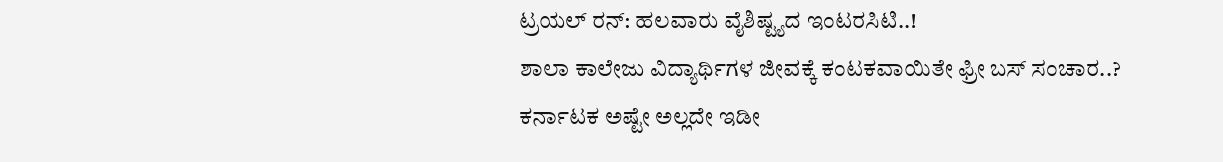ಟ್ರಯಲ್ ರನ್: ಹಲವಾರು ವೈಶಿಷ್ಟ್ಯದ ಇಂಟರಸಿಟಿ..!
ಶಾಲಾ ಕಾಲೇಜು ವಿದ್ಯಾರ್ಥಿಗಳ ಜೀವಕ್ಕೆ ಕಂಟಕವಾಯಿತೇ ಫ್ರೀ ಬಸ್ ಸಂಚಾರ..?
ಕರ್ನಾಟಕ ಅಷ್ಟೇ ಅಲ್ಲದೇ ಇಡೀ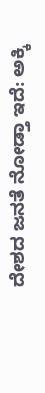ದೇಶದ ಜನತೆ ನೋಡ್ತಾ ಇದೆ: ಅಕ್ಕಿ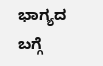ಭಾಗ್ಯದ ಬಗ್ಗೆ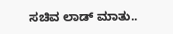ಸಚಿವ ಲಾಡ್ ಮಾತು..